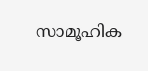സാമൂഹിക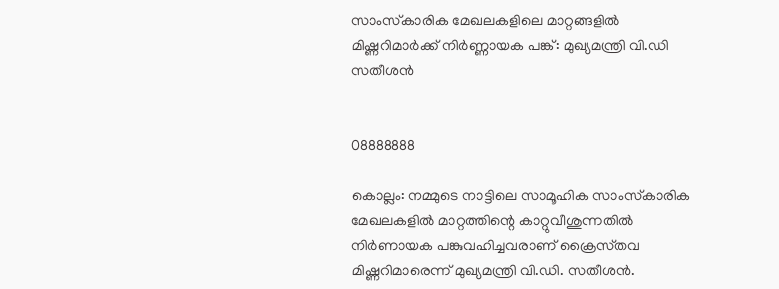സാംസ്‌കാരിക മേഖലകളിലെ മാറ്റങ്ങളില്‍ മിഷ്ണറിമാര്‍ക്ക് നിര്‍ണ്ണായക പങ്ക്: മുഖ്യമന്ത്രി വി.ഡി സതീശൻ


08888888

കൊല്ലം: നമ്മുടെ നാട്ടിലെ സാമൂഹിക സാംസ്‌കാരിക മേഖലകളിൽ മാറ്റത്തിന്റെ കാറ്റുവീശുന്നതിൽ നിർണായക പങ്കുവഹിച്ചവരാണ് ക്രൈസ്‌തവ മിഷ്ണറിമാരെന്ന് മുഖ്യമന്ത്രി വി.ഡി. സതീശൻ.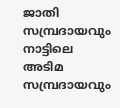ജാതി സമ്പ്രദായവും നാട്ടിലെ അടിമ സമ്പ്രദായവും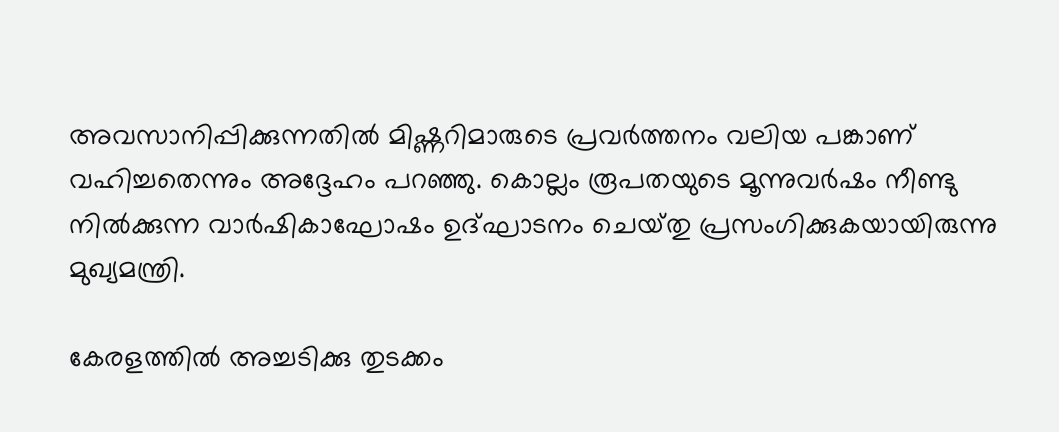അവസാനിപ്പിക്കുന്നതിൽ മിഷ്ണറിമാരുടെ പ്രവർത്തനം വലിയ പങ്കാണ് വഹിച്ചതെന്നും അദ്ദേഹം പറഞ്ഞു. കൊല്ലം രൂപതയുടെ മൂന്നുവർഷം നീണ്ടു നിൽക്കുന്ന വാർഷികാഘോഷം ഉദ്ഘാടനം ചെയ്‌തു പ്രസംഗിക്കുകയായിരുന്നു മുഖ്യമന്ത്രി.

കേരളത്തിൽ അച്ചടിക്കു തുടക്കം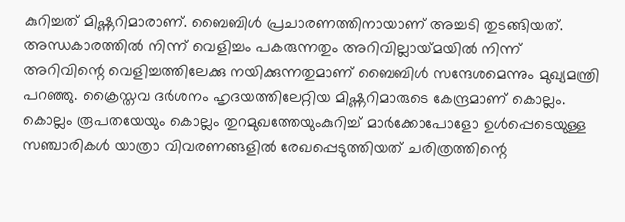കുറിച്ചത് മിഷ്ണറിമാരാണ്. ബൈബിൾ പ്രചാരണത്തിനായാണ് അച്ചടി തുടങ്ങിയത്. അന്ധകാരത്തിൽ നിന്ന് വെളിച്ചം പകരുന്നതും അറിവില്ലായ്‌മയിൽ നിന്ന് അറിവിന്റെ വെളിച്ചത്തിലേക്കു നയിക്കുന്നതുമാണ് ബൈബിൾ സന്ദേശമെന്നും മുഖ്യമന്ത്രി പറഞ്ഞു. ക്രൈസ്തവ ദർശനം ഹൃദയത്തിലേറ്റിയ മിഷ്ണറിമാരുടെ കേന്ദ്രമാണ് കൊല്ലം. കൊല്ലം രൂപതയേയും കൊല്ലം തുറമുഖത്തേയുംകുറിച്ച് മാർക്കോപോളോ ഉൾപ്പെടെയുള്ള സഞ്ചാരികൾ യാത്രാ വിവരണങ്ങളിൽ രേഖപ്പെടുത്തിയത് ചരിത്രത്തിന്റെ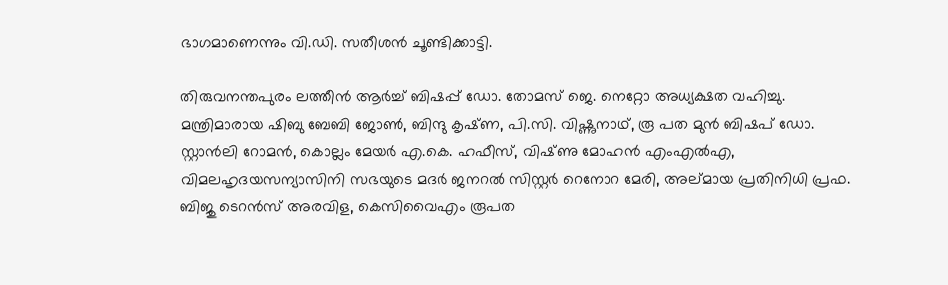ഭാഗമാണെന്നും വി.ഡി. സതീശൻ ചൂണ്ടിക്കാട്ടി.

തിരുവനന്തപുരം ലത്തീൻ ആർച്ച് ബിഷപ്പ് ഡോ. തോമസ് ജെ. നെറ്റോ അധ്യക്ഷത വഹിച്ചു. മന്ത്രിമാരായ ഷിബു ബേബി ജോൺ, ബിന്ദു കൃഷ്‌ണ, പി.സി. വിഷ്ണുനാഥ്, രൂ പത മുൻ ബിഷപ് ഡോ. സ്റ്റാൻലി റോമൻ, കൊല്ലം മേയർ എ.കെ. ഹഫീസ്, വിഷ്‌ണു മോഹൻ എംഎൽഎ, വിമലഹൃദയസന്യാസിനി സഭയുടെ മദർ ജനറൽ സിസ്റ്റർ റെനോറ മേരി, അല്മായ പ്രതിനിധി പ്രഫ. ബിജു ടെറൻസ് അരവിള, കെസിവൈഎം രൂപത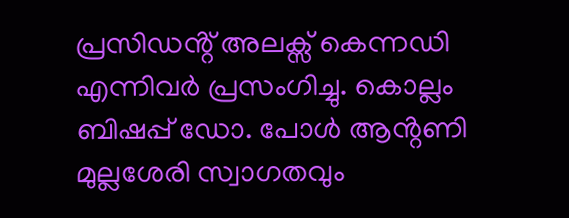പ്രസിഡൻ്റ് അലക്സ് കെന്നഡി എന്നിവർ പ്രസംഗിച്ചു. കൊല്ലം ബിഷപ്പ് ഡോ. പോൾ ആൻ്റണി മുല്ലശേരി സ്വാഗതവും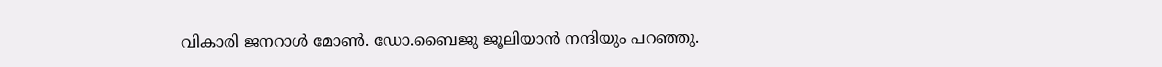വികാരി ജനറാൾ മോൺ. ഡോ.ബൈജു ജൂലിയാൻ നന്ദിയും പറഞ്ഞു.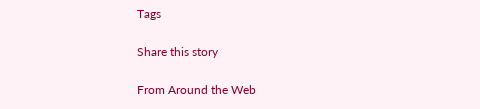Tags

Share this story

From Around the Web